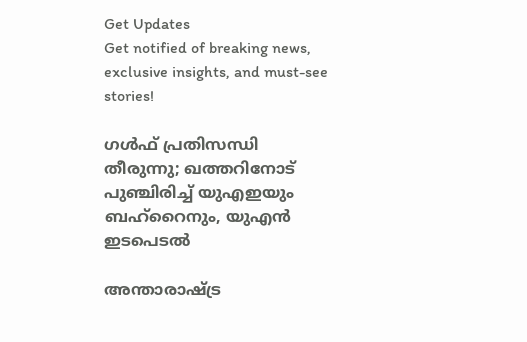Get Updates
Get notified of breaking news, exclusive insights, and must-see stories!

ഗള്‍ഫ് പ്രതിസന്ധി തീരുന്നു; ഖത്തറിനോട് പുഞ്ചിരിച്ച് യുഎഇയും ബഹ്‌റൈനും, യുഎന്‍ ഇടപെടല്‍

അന്താരാഷ്ട്ര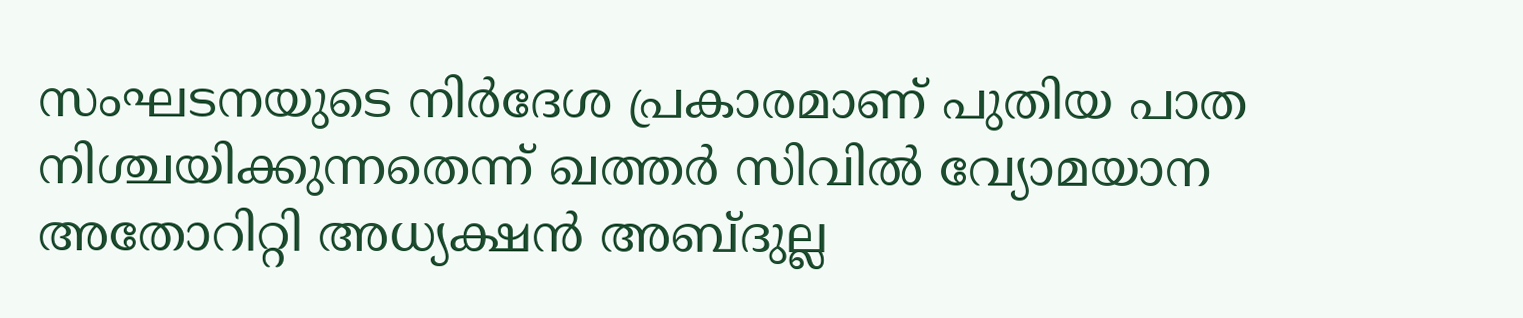സംഘടനയുടെ നിര്‍ദേശ പ്രകാരമാണ് പുതിയ പാത നിശ്ചയിക്കുന്നതെന്ന് ഖത്തര്‍ സിവില്‍ വ്യോമയാന അതോറിറ്റി അധ്യക്ഷന്‍ അബ്ദുല്ല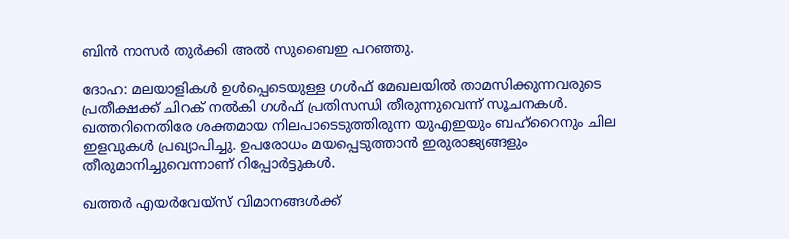ബിന്‍ നാസര്‍ തുര്‍ക്കി അല്‍ സുബൈഇ പറഞ്ഞു.

ദോഹ: മലയാളികള്‍ ഉള്‍പ്പെടെയുള്ള ഗള്‍ഫ് മേഖലയില്‍ താമസിക്കുന്നവരുടെ പ്രതീക്ഷക്ക് ചിറക് നല്‍കി ഗള്‍ഫ് പ്രതിസന്ധി തീരുന്നുവെന്ന് സൂചനകള്‍. ഖത്തറിനെതിരേ ശക്തമായ നിലപാടെടുത്തിരുന്ന യുഎഇയും ബഹ്‌റൈനും ചില ഇളവുകള്‍ പ്രഖ്യാപിച്ചു. ഉപരോധം മയപ്പെടുത്താന്‍ ഇരുരാജ്യങ്ങളും തീരുമാനിച്ചുവെന്നാണ് റിപ്പോര്‍ട്ടുകള്‍.

ഖത്തര്‍ എയര്‍വേയ്‌സ് വിമാനങ്ങള്‍ക്ക്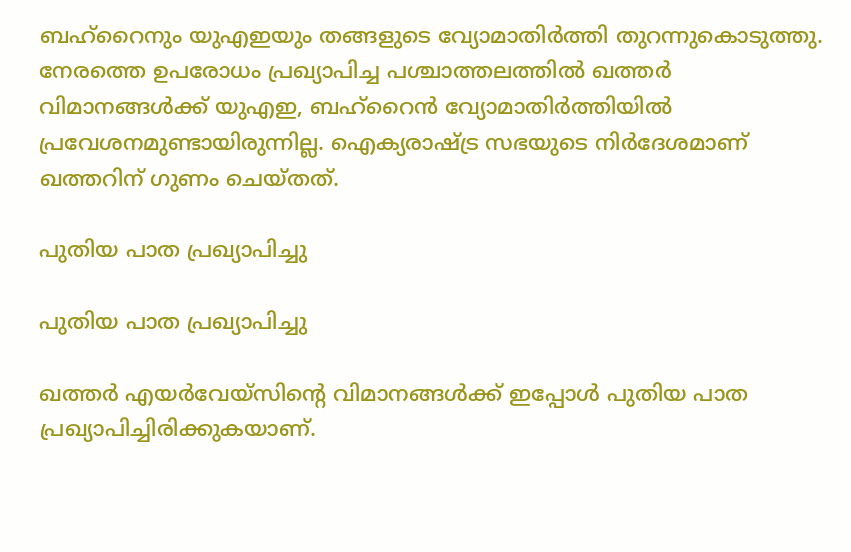ബഹ്‌റൈനും യുഎഇയും തങ്ങളുടെ വ്യോമാതിര്‍ത്തി തുറന്നുകൊടുത്തു. നേരത്തെ ഉപരോധം പ്രഖ്യാപിച്ച പശ്ചാത്തലത്തില്‍ ഖത്തര്‍ വിമാനങ്ങള്‍ക്ക് യുഎഇ, ബഹ്‌റൈന്‍ വ്യോമാതിര്‍ത്തിയില്‍ പ്രവേശനമുണ്ടായിരുന്നില്ല. ഐക്യരാഷ്ട്ര സഭയുടെ നിര്‍ദേശമാണ് ഖത്തറിന് ഗുണം ചെയ്തത്.

പുതിയ പാത പ്രഖ്യാപിച്ചു

പുതിയ പാത പ്രഖ്യാപിച്ചു

ഖത്തര്‍ എയര്‍വേയ്‌സിന്റെ വിമാനങ്ങള്‍ക്ക് ഇപ്പോള്‍ പുതിയ പാത പ്രഖ്യാപിച്ചിരിക്കുകയാണ്.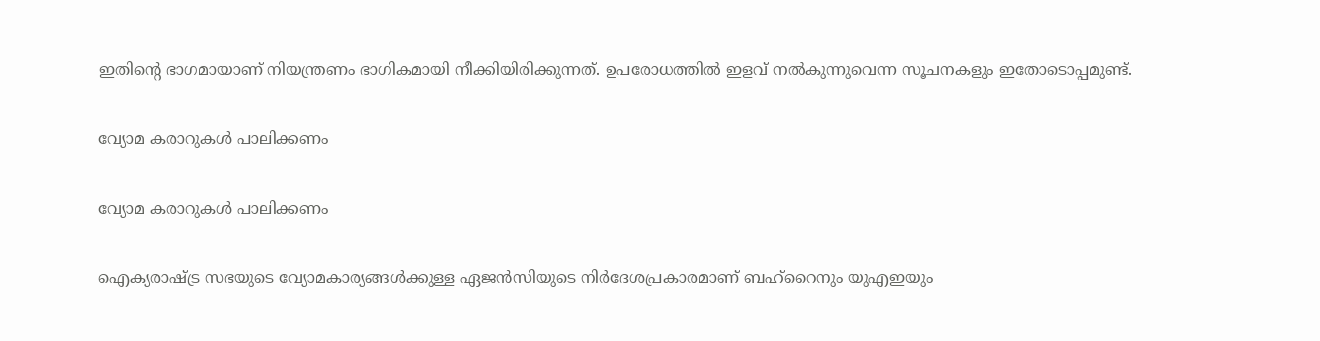ഇതിന്റെ ഭാഗമായാണ് നിയന്ത്രണം ഭാഗികമായി നീക്കിയിരിക്കുന്നത്. ഉപരോധത്തില്‍ ഇളവ് നല്‍കുന്നുവെന്ന സൂചനകളും ഇതോടൊപ്പമുണ്ട്.

വ്യോമ കരാറുകള്‍ പാലിക്കണം

വ്യോമ കരാറുകള്‍ പാലിക്കണം

ഐക്യരാഷ്ട്ര സഭയുടെ വ്യോമകാര്യങ്ങള്‍ക്കുള്ള ഏജന്‍സിയുടെ നിര്‍ദേശപ്രകാരമാണ് ബഹ്‌റൈനും യുഎഇയും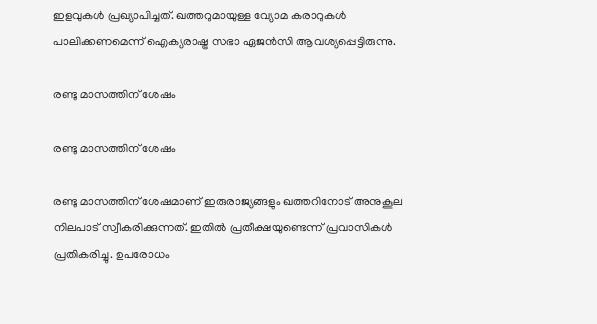ഇളവുകള്‍ പ്രഖ്യാപിച്ചത്. ഖത്തറുമായുള്ള വ്യോമ കരാറുകള്‍ പാലിക്കണമെന്ന് ഐക്യരാഷ്ട്ര സഭാ ഏജന്‍സി ആവശ്യപ്പെട്ടിരുന്നു.

രണ്ടു മാസത്തിന് ശേഷം

രണ്ടു മാസത്തിന് ശേഷം

രണ്ടു മാസത്തിന് ശേഷമാണ് ഇരുരാജ്യങ്ങളും ഖത്തറിനോട് അനുകൂല നിലപാട് സ്വീകരിക്കുന്നത്. ഇതില്‍ പ്രതീക്ഷയുണ്ടെന്ന് പ്രവാസികള്‍ പ്രതികരിച്ചു. ഉപരോധം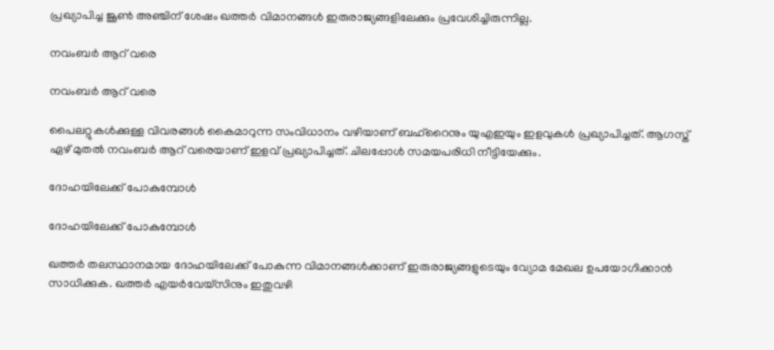പ്രഖ്യാപിച്ച ജൂണ്‍ അഞ്ചിന് ശേഷം ഖത്തര്‍ വിമാനങ്ങള്‍ ഇരുരാജ്യങ്ങളിലേക്കും പ്രവേശിച്ചിരുന്നില്ല.

നവംബര്‍ ആറ് വരെ

നവംബര്‍ ആറ് വരെ

പൈലറ്റുകള്‍ക്കുള്ള വിവരങ്ങള്‍ കൈമാറുന്ന സംവിധാനം വഴിയാണ് ബഹ്‌റൈനും യുഎഇയും ഇളവുകള്‍ പ്രഖ്യാപിച്ചത്. ആഗസ്ത് ഏഴ് മുതല്‍ നവംബര്‍ ആറ് വരെയാണ് ഇളവ് പ്രഖ്യാപിച്ചത്. ചിലപ്പോള്‍ സമയപരിധി നീട്ടിയേക്കും.

ദോഹയിലേക്ക് പോകുമ്പോള്‍

ദോഹയിലേക്ക് പോകുമ്പോള്‍

ഖത്തര്‍ തലസ്ഥാനമായ ദോഹയിലേക്ക് പോകുന്ന വിമാനങ്ങള്‍ക്കാണ് ഇരുരാജ്യങ്ങളുടെയും വ്യോമ മേഖല ഉപയോഗിക്കാന്‍ സാധിക്കുക. ഖത്തര്‍ എയര്‍വേയ്‌സിനും ഇതുവഴി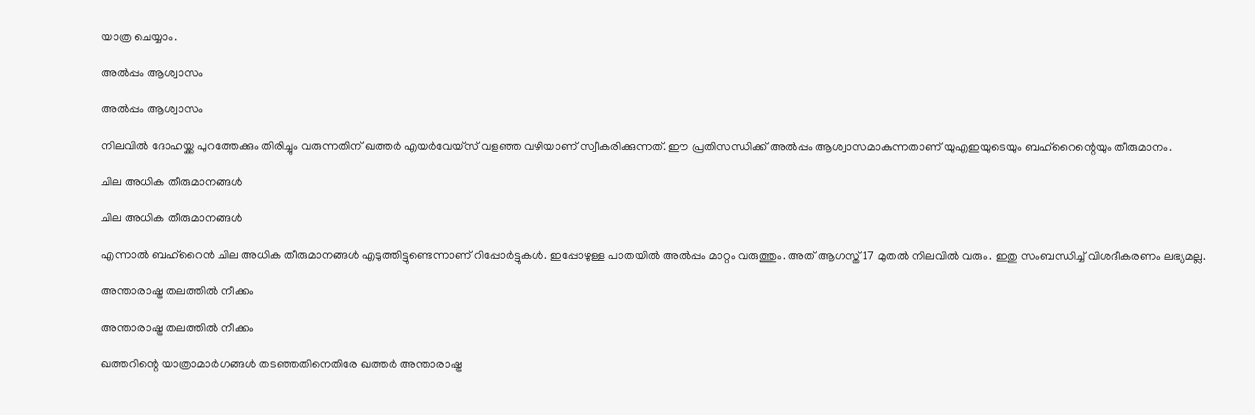യാത്ര ചെയ്യാം.

അല്‍പ്പം ആശ്വാസം

അല്‍പ്പം ആശ്വാസം

നിലവില്‍ ദോഹയ്ക്ക പുറത്തേക്കും തിരിച്ചും വരുന്നതിന് ഖത്തര്‍ എയര്‍വേയ്‌സ് വളഞ്ഞ വഴിയാണ് സ്വീകരിക്കുന്നത്. ഈ പ്രതിസന്ധിക്ക് അല്‍പ്പം ആശ്വാസമാകുന്നതാണ് യുഎഇയുടെയും ബഹ്‌റൈന്റെയും തീരുമാനം.

ചില അധിക തീരുമാനങ്ങള്‍

ചില അധിക തീരുമാനങ്ങള്‍

എന്നാല്‍ ബഹ്‌റൈന്‍ ചില അധിക തീരുമാനങ്ങള്‍ എടുത്തിട്ടുണ്ടെന്നാണ് റിപ്പോര്‍ട്ടുകള്‍. ഇപ്പോഴുള്ള പാതയില്‍ അല്‍പ്പം മാറ്റം വരുത്തും. അത് ആഗസ്ത് 17 മുതല്‍ നിലവില്‍ വരും. ഇതു സംബന്ധിച്ച് വിശദീകരണം ലഭ്യമല്ല.

അന്താരാഷ്ട്ര തലത്തില്‍ നീക്കം

അന്താരാഷ്ട്ര തലത്തില്‍ നീക്കം

ഖത്തറിന്റെ യാത്രാമാര്‍ഗങ്ങള്‍ തടഞ്ഞതിനെതിരേ ഖത്തര്‍ അന്താരാഷ്ട്ര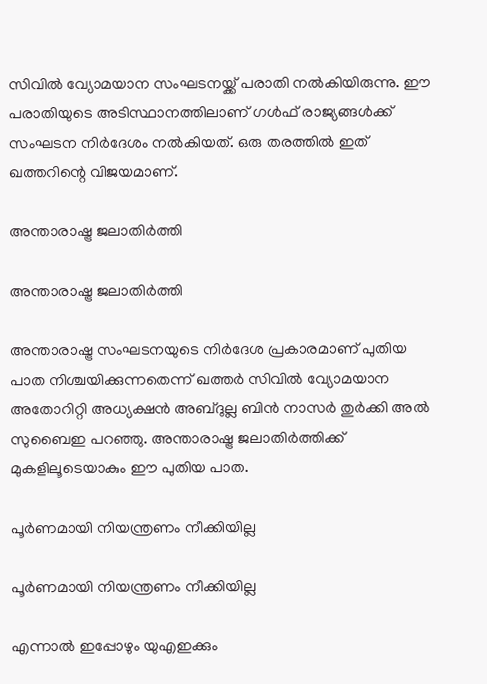സിവില്‍ വ്യോമയാന സംഘടനയ്ക്ക് പരാതി നല്‍കിയിരുന്നു. ഈ പരാതിയുടെ അടിസ്ഥാനത്തിലാണ് ഗള്‍ഫ് രാജ്യങ്ങള്‍ക്ക് സംഘടന നിര്‍ദേശം നല്‍കിയത്. ഒരു തരത്തില്‍ ഇത് ഖത്തറിന്റെ വിജയമാണ്.

അന്താരാഷ്ട്ര ജലാതിര്‍ത്തി

അന്താരാഷ്ട്ര ജലാതിര്‍ത്തി

അന്താരാഷ്ട്ര സംഘടനയുടെ നിര്‍ദേശ പ്രകാരമാണ് പുതിയ പാത നിശ്ചയിക്കുന്നതെന്ന് ഖത്തര്‍ സിവില്‍ വ്യോമയാന അതോറിറ്റി അധ്യക്ഷന്‍ അബ്ദുല്ല ബിന്‍ നാസര്‍ തുര്‍ക്കി അല്‍ സുബൈഇ പറഞ്ഞു. അന്താരാഷ്ട്ര ജലാതിര്‍ത്തിക്ക് മുകളിലൂടെയാകും ഈ പുതിയ പാത.

പൂര്‍ണമായി നിയന്ത്രണം നീക്കിയില്ല

പൂര്‍ണമായി നിയന്ത്രണം നീക്കിയില്ല

എന്നാല്‍ ഇപ്പോഴും യുഎഇക്കും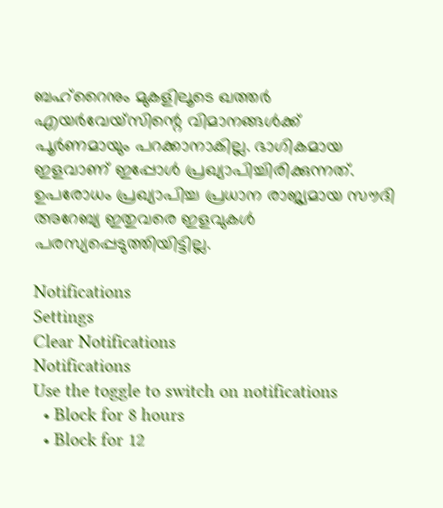ബഹ്‌റൈനും മുകളിലൂടെ ഖത്തര്‍ എയര്‍വേയ്‌സിന്റെ വിമാനങ്ങള്‍ക്ക് പൂര്‍ണമായും പറക്കാനാകില്ല. ഭാഗികമായ ഇളവാണ് ഇപ്പോള്‍ പ്രഖ്യാപിച്ചിരിക്കുന്നത്. ഉപരോധം പ്രഖ്യാപിച്ച പ്രധാന രാജ്യമായ സൗദി അറേബ്യ ഇതുവരെ ഇളവുകള്‍ പരസ്യപ്പെടുത്തിയിട്ടില്ല.

Notifications
Settings
Clear Notifications
Notifications
Use the toggle to switch on notifications
  • Block for 8 hours
  • Block for 12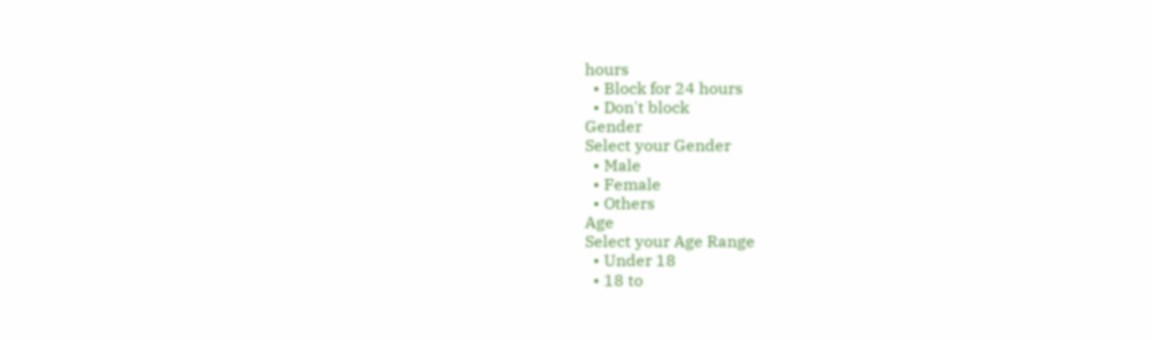hours
  • Block for 24 hours
  • Don't block
Gender
Select your Gender
  • Male
  • Female
  • Others
Age
Select your Age Range
  • Under 18
  • 18 to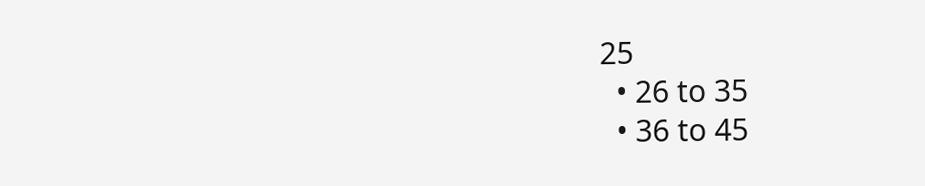25
  • 26 to 35
  • 36 to 45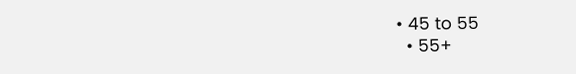• 45 to 55
  • 55+